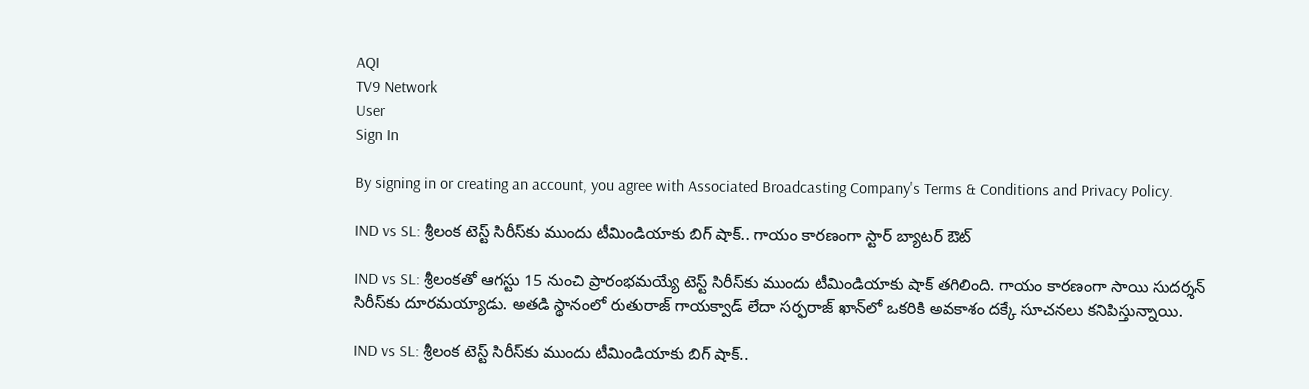AQI
TV9 Network
User
Sign In

By signing in or creating an account, you agree with Associated Broadcasting Company's Terms & Conditions and Privacy Policy.

IND vs SL: శ్రీలంక టెస్ట్ సిరీస్‌కు ముందు టీమిండియాకు బిగ్ షాక్.. గాయం కారణంగా స్టార్ బ్యాటర్ ఔట్

IND vs SL: శ్రీలంకతో ఆగస్టు 15 నుంచి ప్రారంభమయ్యే టెస్ట్ సిరీస్‌కు ముందు టీమిండియాకు షాక్ తగిలింది. గాయం కారణంగా సాయి సుదర్శన్ సిరీస్‌కు దూరమయ్యాడు. అతడి స్థానంలో రుతురాజ్ గాయక్వాడ్ లేదా సర్ఫరాజ్ ఖాన్‌లో ఒకరికి అవకాశం దక్కే సూచనలు కనిపిస్తున్నాయి.

IND vs SL: శ్రీలంక టెస్ట్ సిరీస్‌కు ముందు టీమిండియాకు బిగ్ షాక్..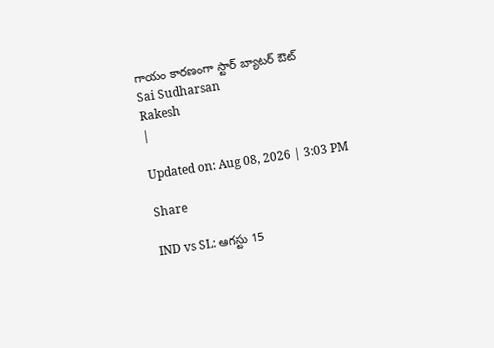గాయం కారణంగా స్టార్ బ్యాటర్ ఔట్
Sai Sudharsan
Rakesh
|

Updated on: Aug 08, 2026 | 3:03 PM

Share

IND vs SL: ఆగస్టు 15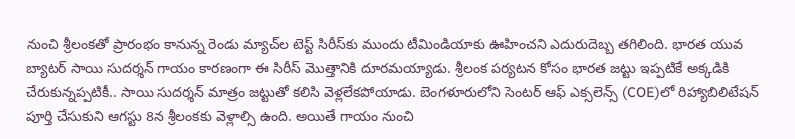నుంచి శ్రీలంకతో ప్రారంభం కానున్న రెండు మ్యాచ్‌ల టెస్ట్ సిరీస్‌కు ముందు టీమిండియాకు ఊహించని ఎదురుదెబ్బ తగిలింది. భారత యువ బ్యాటర్ సాయి సుదర్శన్ గాయం కారణంగా ఈ సిరీస్ మొత్తానికి దూరమయ్యాడు. శ్రీలంక పర్యటన కోసం భారత జట్టు ఇప్పటికే అక్కడికి చేరుకున్నప్పటికీ.. సాయి సుదర్శన్ మాత్రం జట్టుతో కలిసి వెళ్లలేకపోయాడు. బెంగళూరులోని సెంటర్ ఆఫ్ ఎక్సలెన్స్ (COE)లో రిహ్యాబిలిటేషన్ పూర్తి చేసుకుని ఆగస్టు 8న శ్రీలంకకు వెళ్లాల్సి ఉంది. అయితే గాయం నుంచి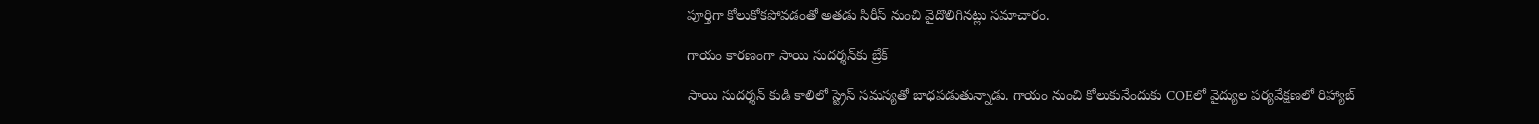పూర్తిగా కోలుకోకపోవడంతో అతడు సిరీస్ నుంచి వైదొలిగినట్లు సమాచారం.

గాయం కారణంగా సాయి సుదర్శన్‌కు బ్రేక్

సాయి సుదర్శన్ కుడి కాలిలో స్ట్రెస్ సమస్యతో బాధపడుతున్నాడు. గాయం నుంచి కోలుకునేందుకు COEలో వైద్యుల పర్యవేక్షణలో రిహ్యాబ్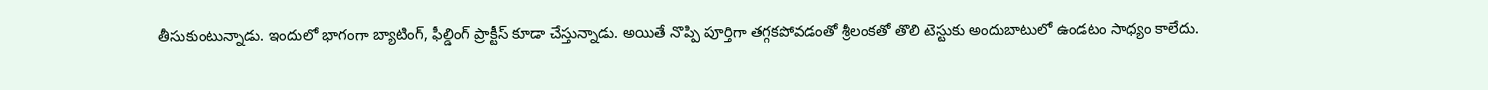తీసుకుంటున్నాడు. ఇందులో భాగంగా బ్యాటింగ్, ఫీల్డింగ్ ప్రాక్టీస్ కూడా చేస్తున్నాడు. అయితే నొప్పి పూర్తిగా తగ్గకపోవడంతో శ్రీలంకతో తొలి టెస్టుకు అందుబాటులో ఉండటం సాధ్యం కాలేదు.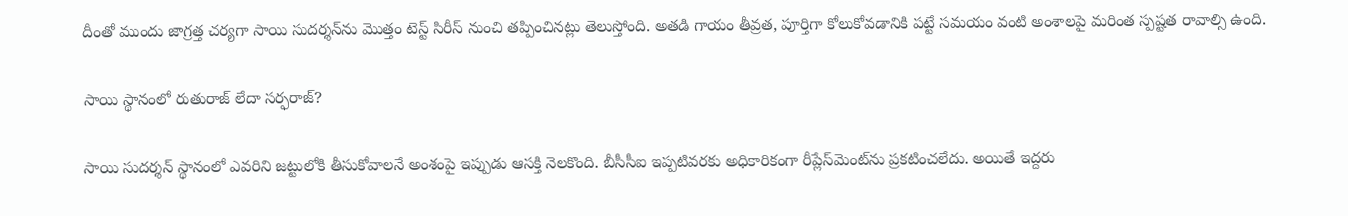దీంతో ముందు జాగ్రత్త చర్యగా సాయి సుదర్శన్‌ను మొత్తం టెస్ట్ సిరీస్ నుంచి తప్పించినట్లు తెలుస్తోంది. అతడి గాయం తీవ్రత, పూర్తిగా కోలుకోవడానికి పట్టే సమయం వంటి అంశాలపై మరింత స్పష్టత రావాల్సి ఉంది.

సాయి స్థానంలో రుతురాజ్ లేదా సర్ఫరాజ్?

సాయి సుదర్శన్ స్థానంలో ఎవరిని జట్టులోకి తీసుకోవాలనే అంశంపై ఇప్పుడు ఆసక్తి నెలకొంది. బీసీసీఐ ఇప్పటివరకు అధికారికంగా రీప్లేస్‌మెంట్‌ను ప్రకటించలేదు. అయితే ఇద్దరు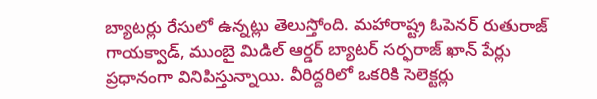బ్యాటర్లు రేసులో ఉన్నట్లు తెలుస్తోంది. మహారాష్ట్ర ఓపెనర్ రుతురాజ్ గాయక్వాడ్, ముంబై మిడిల్ ఆర్డర్ బ్యాటర్ సర్ఫరాజ్ ఖాన్ పేర్లు ప్రధానంగా వినిపిస్తున్నాయి. వీరిద్దరిలో ఒకరికి సెలెక్టర్లు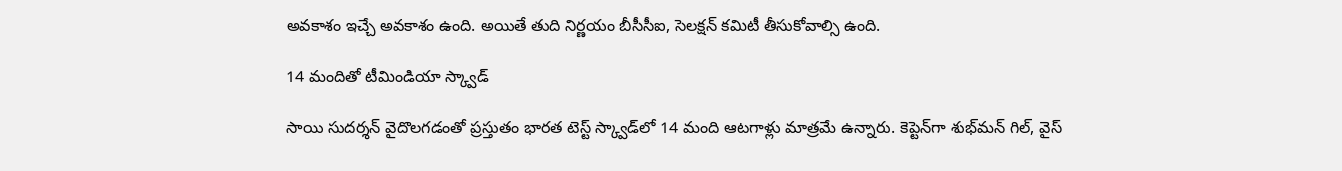అవకాశం ఇచ్చే అవకాశం ఉంది. అయితే తుది నిర్ణయం బీసీసీఐ, సెలక్షన్ కమిటీ తీసుకోవాల్సి ఉంది.

14 మందితో టీమిండియా స్క్వాడ్

సాయి సుదర్శన్ వైదొలగడంతో ప్రస్తుతం భారత టెస్ట్ స్క్వాడ్‌లో 14 మంది ఆటగాళ్లు మాత్రమే ఉన్నారు. కెప్టెన్‌గా శుభ్‌మన్ గిల్, వైస్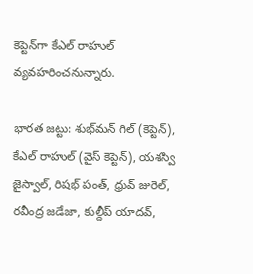కెప్టెన్‌గా కేఎల్ రాహుల్ వ్యవహరించనున్నారు.

భారత జట్టు: శుభ్‌మన్ గిల్ (కెప్టెన్), కేఎల్ రాహుల్ (వైస్ కెప్టెన్), యశస్వి జైస్వాల్, రిషభ్ పంత్, ధ్రువ్ జురెల్, రవీంద్ర జడేజా, కుల్దీప్ యాదవ్,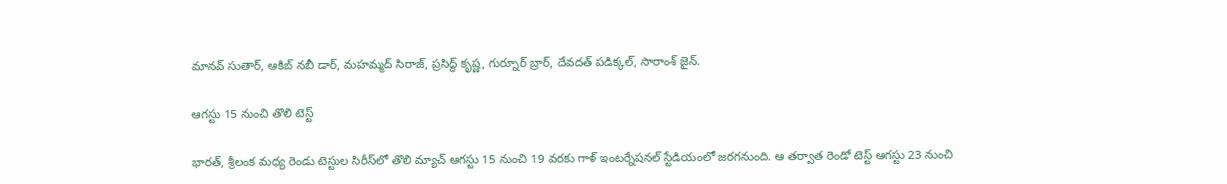మానవ్ సుతార్, ఆకిబ్ నబీ డార్, మహమ్మద్ సిరాజ్, ప్రసిద్ధ్ కృష్ణ, గుర్నూర్ బ్రార్, దేవదత్ పడిక్కల్, సారాంశ్ జైన్.

ఆగస్టు 15 నుంచి తొలి టెస్ట్

భారత్, శ్రీలంక మధ్య రెండు టెస్టుల సిరీస్‌లో తొలి మ్యాచ్ ఆగస్టు 15 నుంచి 19 వరకు గాళ్ ఇంటర్నేషనల్ స్టేడియంలో జరగనుంది. ఆ తర్వాత రెండో టెస్ట్ ఆగస్టు 23 నుంచి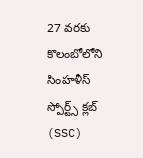27 వరకు కొలంబోలోని సింహళీస్ స్పోర్ట్స్ క్లబ్ (SSC)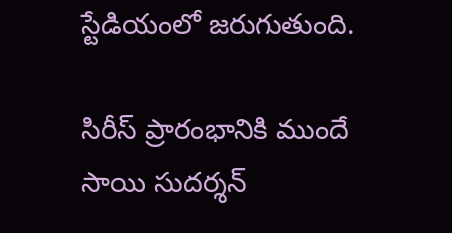స్టేడియంలో జరుగుతుంది.

సిరీస్ ప్రారంభానికి ముందే సాయి సుదర్శన్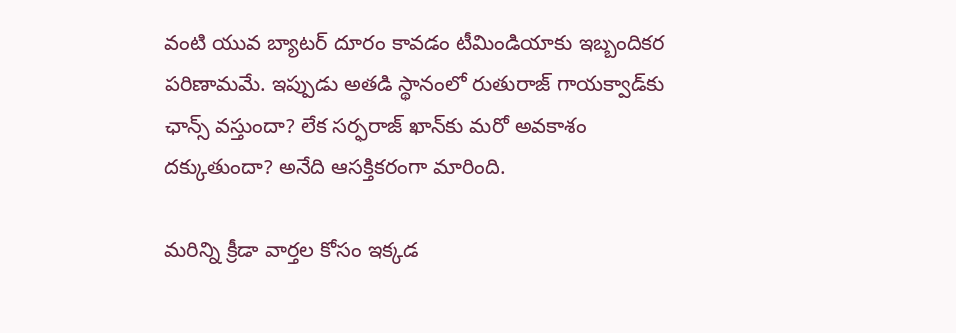వంటి యువ బ్యాటర్ దూరం కావడం టీమిండియాకు ఇబ్బందికర పరిణామమే. ఇప్పుడు అతడి స్థానంలో రుతురాజ్ గాయక్వాడ్‌కు ఛాన్స్ వస్తుందా? లేక సర్ఫరాజ్ ఖాన్‌కు మరో అవకాశం దక్కుతుందా? అనేది ఆసక్తికరంగా మారింది.

మరిన్ని క్రీడా వార్తల కోసం ఇక్కడ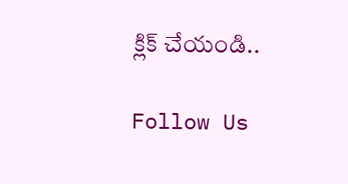క్లిక్ చేయండి..

Follow Us